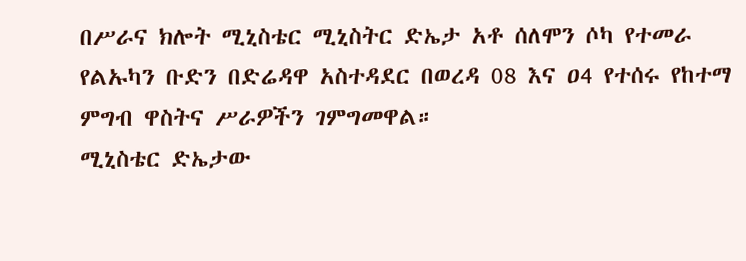በሥራና ክሎት ሚኒስቴር ሚኒስትር ድኤታ አቶ ሰለሞን ሶካ የተመራ የልኡካን ቡድን በድሬዳዋ አስተዳደር በወረዳ 08 እና ዐ4 የተሰሩ የከተማ ምግብ ዋስትና ሥራዎችን ገምግመዋል።
ሚኒስቴር ድኤታው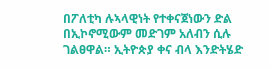በፖለቲካ ሉኣላዊነት የተቀናጀነውን ድል በኢኮኖሚውም መድገም አለብን ሲሉ ገልፀዋል። ኢትዮጵያ ቀና ብላ እንድትሄድ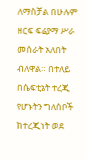ለማስቻል በሁሉም ዘርፍ ፍሬያማ ሥራ መሰራት አለበት ብለዋል። በተለይ በሴፍቲኔት ተረጂ የሆኑትን ግለሰቦች ከተረጂነት ወደ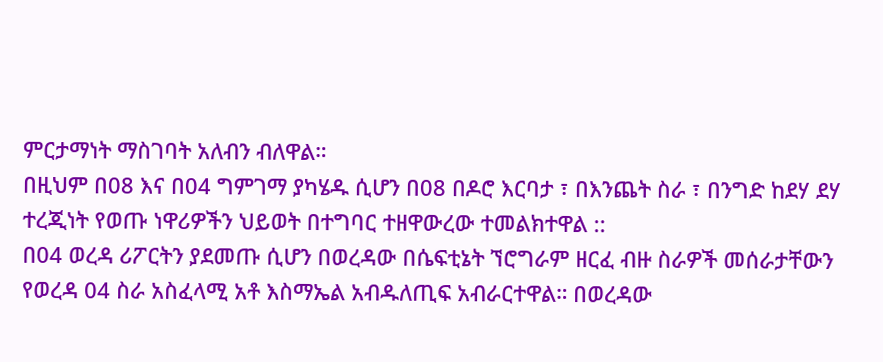ምርታማነት ማስገባት አለብን ብለዋል።
በዚህም በ08 እና በ04 ግምገማ ያካሄዱ ሲሆን በ08 በዶሮ እርባታ ፣ በእንጨት ስራ ፣ በንግድ ከደሃ ደሃ ተረጂነት የወጡ ነዋሪዎችን ህይወት በተግባር ተዘዋውረው ተመልክተዋል ::
በ04 ወረዳ ሪፖርትን ያደመጡ ሲሆን በወረዳው በሴፍቲኔት ኘሮግራም ዘርፈ ብዙ ስራዎች መሰራታቸውን የወረዳ 04 ስራ አስፈላሚ አቶ እስማኤል አብዱለጢፍ አብራርተዋል። በወረዳው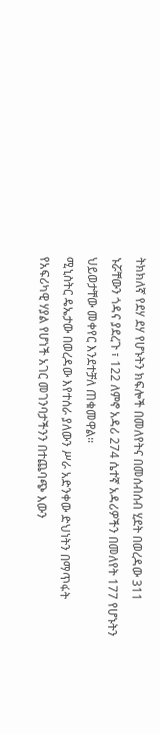ትክክለኛ የደሃ ደሃ የሆኑትን ክፍሎች በመለየትና በመሰብሰብ ሂደት በወረዳው 311 ኑሯቸውን ጎዳና ያደረጉ ፣ 122 ለምኖ አዳሪ 274 ሴተኛ አዳሪዎችን በመለየት 177 የሆኑትን ህይወታቸው መቀየር እንደተቻለ ጠቁመዋል።
ሚኒስትር ዴኤታው በወረዳው እየተሰራ ያለውን ሥራ አድንቀው ድህነትን በማጥፋት የአፍሪካዊ ሃያል የሆነች አገር መገንባታችንን በተጨባጭ እውን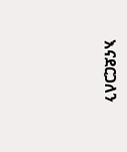እናደርጋለን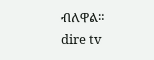ብለዋል።
dire tv